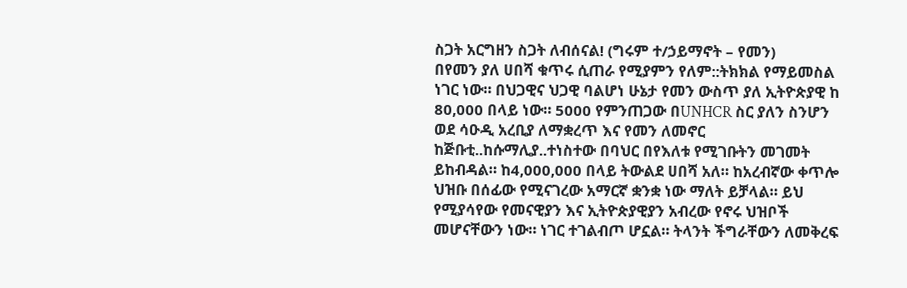ስጋት አርግዘን ስጋት ለብሰናል! (ግሩም ተ/ኃይማኖት – የመን)
በየመን ያለ ሀበሻ ቁጥሩ ሲጠራ የሚያምን የለም::ትክክል የማይመስል ነገር ነው። በህጋዊና ህጋዊ ባልሆነ ሁኔታ የመን ውስጥ ያለ ኢትዮጵያዊ ከ 80,000 በላይ ነው። 5000 የምንጠጋው በUNHCR ስር ያለን ስንሆን ወደ ሳዑዲ አረቢያ ለማቋረጥ እና የመን ለመኖር ከጅቡቲ..ከሱማሊያ..ተነስተው በባህር በየእለቱ የሚገቡትን መገመት ይከብዳል። ከ4,000,000 በላይ ትውልደ ሀበሻ አለ። ከአረብኛው ቀጥሎ ህዝቡ በሰፊው የሚናገረው አማርኛ ቋንቋ ነው ማለት ይቻላል። ይህ የሚያሳየው የመናዊያን እና ኢትዮጵያዊያን አብረው የኖሩ ህዝቦች መሆናቸውን ነው። ነገር ተገልብጦ ሆኗል። ትላንት ችግራቸውን ለመቅረፍ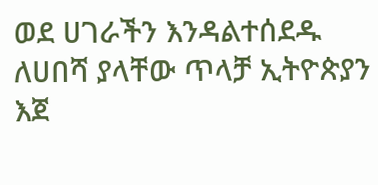ወደ ሀገራችን እንዳልተሰደዱ ለሀበሻ ያላቸው ጥላቻ ኢትዮጵያን እጀ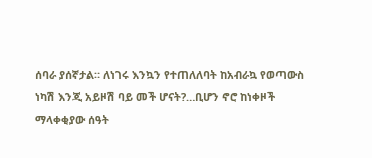ሰባራ ያሰኛታል። ለነገሩ እንኳን የተጠለለባት ከአብራኳ የወጣውስ ነካሽ እንጂ አይዞሽ ባይ መች ሆናት?…ቢሆን ኖሮ ከነቀዞች ማላቀቂያው ሰዓት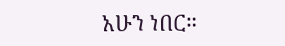አሁን ነበር።